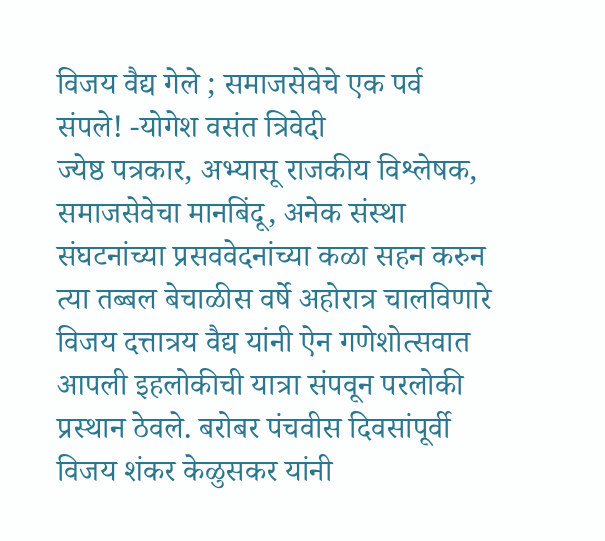विजय वैद्य गेले ; समाजसेवेचे एक पर्व संपले! -योगेश वसंत त्रिवेदी
ज्येष्ठ पत्रकार, अभ्यासू राजकीय विश्लेषक, समाजसेवेचा मानबिंदू, अनेक संस्था संघटनांच्या प्रसववेदनांच्या कळा सहन करुन त्या तब्बल बेचाळीस वर्षे अहोरात्र चालविणारे विजय दत्तात्रय वैद्य यांनी ऐन गणेशोत्सवात आपली इहलोकीची यात्रा संपवून परलोकी प्रस्थान ठेवले. बरोबर पंचवीस दिवसांपूर्वी विजय शंकर केळुसकर यांनी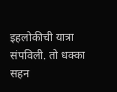इहलोकीची यात्रा संपविली. तो धक्का सहन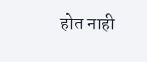होत नाही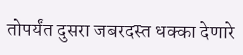तोपर्यंत दुसरा जबरदस्त धक्का देणारे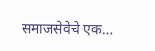समाजसेवेचे एक…